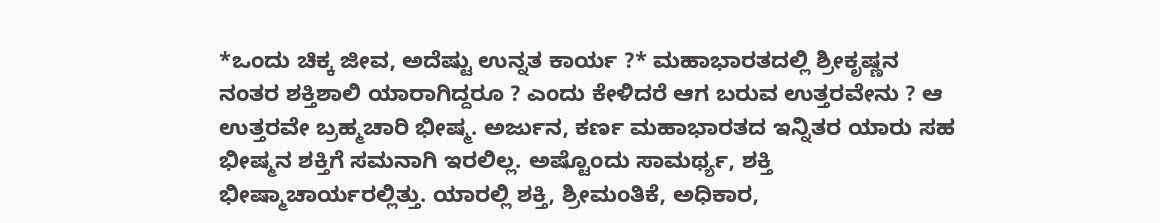*ಒಂದು ಚಿಕ್ಕ ಜೀವ, ಅದೆಷ್ಟು ಉನ್ನತ ಕಾರ್ಯ ?* ಮಹಾಭಾರತದಲ್ಲಿ ಶ್ರೀಕೃಷ್ಣನ ನಂತರ ಶಕ್ತಿಶಾಲಿ ಯಾರಾಗಿದ್ದರೂ ? ಎಂದು ಕೇಳಿದರೆ ಆಗ ಬರುವ ಉತ್ತರವೇನು ? ಆ ಉತ್ತರವೇ ಬ್ರಹ್ಮಚಾರಿ ಭೀಷ್ಮ. ಅರ್ಜುನ, ಕರ್ಣ ಮಹಾಭಾರತದ ಇನ್ನಿತರ ಯಾರು ಸಹ ಭೀಷ್ಮನ ಶಕ್ತಿಗೆ ಸಮನಾಗಿ ಇರಲಿಲ್ಲ. ಅಷ್ಟೊಂದು ಸಾಮರ್ಥ್ಯ, ಶಕ್ತಿ ಭೀಷ್ಮಾಚಾರ್ಯರಲ್ಲಿತ್ತು. ಯಾರಲ್ಲಿ ಶಕ್ತಿ, ಶ್ರೀಮಂತಿಕೆ, ಅಧಿಕಾರ,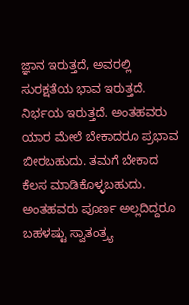ಜ್ಞಾನ ಇರುತ್ತದೆ, ಅವರಲ್ಲಿ ಸುರಕ್ಷತೆಯ ಭಾವ ಇರುತ್ತದೆ. ನಿರ್ಭಯ ಇರುತ್ತದೆ. ಅಂತಹವರು ಯಾರ ಮೇಲೆ ಬೇಕಾದರೂ ಪ್ರಭಾವ ಬೀರಬಹುದು. ತಮಗೆ ಬೇಕಾದ ಕೆಲಸ ಮಾಡಿಕೊಳ್ಳಬಹುದು. ಅಂತಹವರು ಪೂರ್ಣ ಅಲ್ಲದಿದ್ದರೂ ಬಹಳಷ್ಟು ಸ್ವಾತಂತ್ರ್ಯ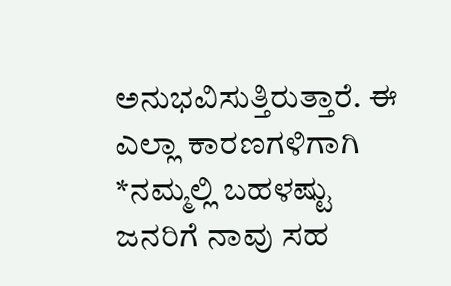ಅನುಭವಿಸುತ್ತಿರುತ್ತಾರೆ. ಈ ಎಲ್ಲಾ ಕಾರಣಗಳಿಗಾಗಿ *ನಮ್ಮಲ್ಲಿ ಬಹಳಷ್ಟು ಜನರಿಗೆ ನಾವು ಸಹ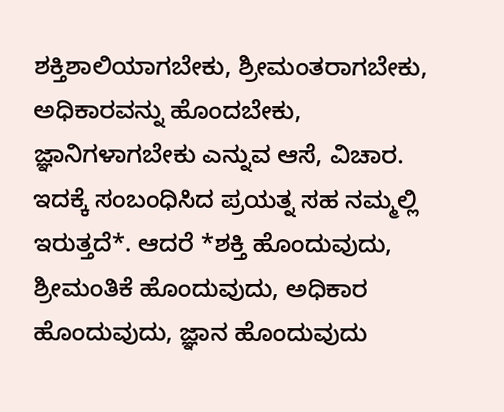ಶಕ್ತಿಶಾಲಿಯಾಗಬೇಕು, ಶ್ರೀಮಂತರಾಗಬೇಕು, ಅಧಿಕಾರವನ್ನು ಹೊಂದಬೇಕು, ಜ್ಞಾನಿಗಳಾಗಬೇಕು ಎನ್ನುವ ಆಸೆ, ವಿಚಾರ. ಇದಕ್ಕೆ ಸಂಬಂಧಿಸಿದ ಪ್ರಯತ್ನ ಸಹ ನಮ್ಮಲ್ಲಿ ಇರುತ್ತದೆ*. ಆದರೆ *ಶಕ್ತಿ ಹೊಂದುವುದು, ಶ್ರೀಮಂತಿಕೆ ಹೊಂದುವುದು, ಅಧಿಕಾರ ಹೊಂದುವುದು, ಜ್ಞಾನ ಹೊಂದುವುದು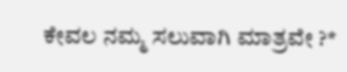ಕೇವಲ ನಮ್ಮ ಸಲುವಾಗಿ ಮಾತ್ರವೇ ?*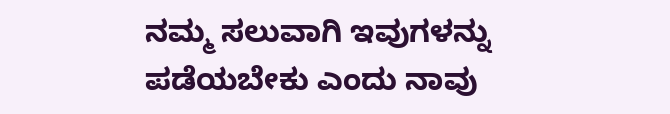ನಮ್ಮ ಸಲುವಾಗಿ ಇವುಗಳನ್ನು ಪಡೆಯಬೇಕು ಎಂದು ನಾವು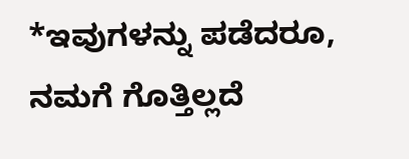*ಇವುಗಳನ್ನು ಪಡೆದರೂ, ನಮಗೆ ಗೊತ್ತಿಲ್ಲದೆ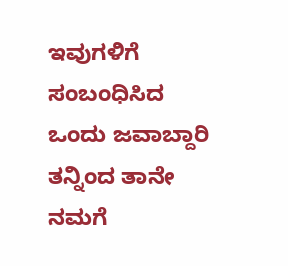ಇವುಗಳಿಗೆ ಸಂಬಂಧಿಸಿದ ಒಂದು ಜವಾಬ್ದಾರಿ ತನ್ನಿಂದ ತಾನೇ ನಮಗೆ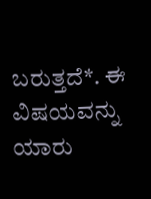ಬರುತ್ತದೆ*. ಈ ವಿಷಯವನ್ನು ಯಾರು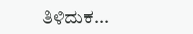ತಿಳಿದುಕ...